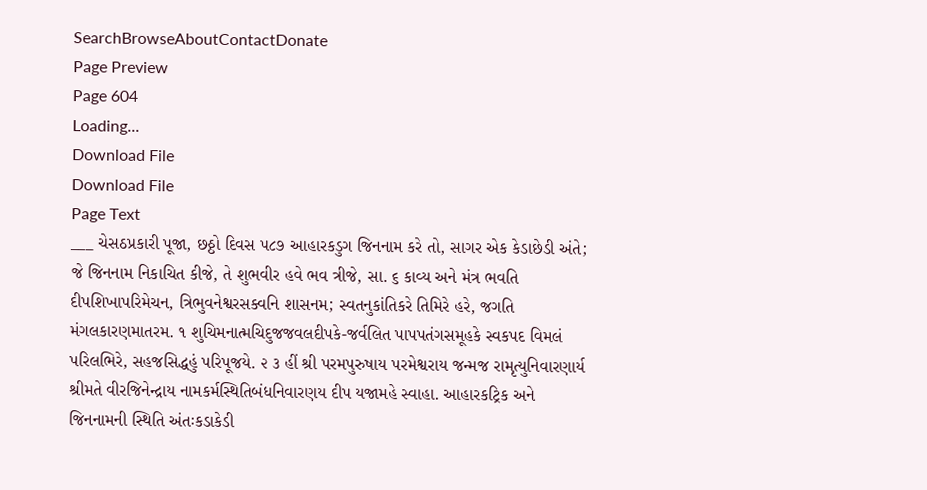SearchBrowseAboutContactDonate
Page Preview
Page 604
Loading...
Download File
Download File
Page Text
___ ચેસઠપ્રકારી પૂજા, છઠ્ઠો દિવસ ૫૮૭ આહારકડુગ જિનનામ કરે તો, સાગર એક કેડાછેડી અંતે; જે જિનનામ નિકાચિત કીજે, તે શુભવીર હવે ભવ ત્રીજે, સા. ૬ કાવ્ય અને મંત્ર ભવતિ દીપશિખાપરિમેચન, ત્રિભુવનેશ્વરસક્વનિ શાસનમ; સ્વતનુકાંતિકરે તિમિરે હરે, જગતિ મંગલકારણમાતરમ. ૧ શુચિમનાત્મચિદુજજવલદીપકે-જર્વલિત પાપપતંગસમૂહકે સ્વકપદ વિમલં પરિલભિરે, સહજસિદ્ધહું પરિપૂજયે. ૨ ૩ હીં શ્રી પરમપુરુષાય પરમેશ્વરાય જન્મજ રામૃત્યુનિવારણાર્ય શ્રીમતે વીરજિનેન્દ્રાય નામકર્મસ્થિતિબંધનિવારણય દીપ યજામહે સ્વાહા. આહારકટ્રિક અને જિનનામની સ્થિતિ અંતઃકડાકેડી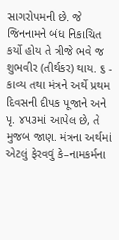સાગરોપમની છે. જે જિનનામને બંધ નિકાચિત કર્યો હોય તે ત્રીજે ભવે જ શુભવીર (તીર્થકર) થાય. ૬ - કાવ્ય તથા મંત્રને અર્થે પ્રથમ દિવસની દીપક પૂજાને અને પૃ. ૪૫૩માં આપેલ છે, તે મુજબ જાણ. મંત્રના અર્થમાં એટલું ફેરવવું કે–નામકર્મના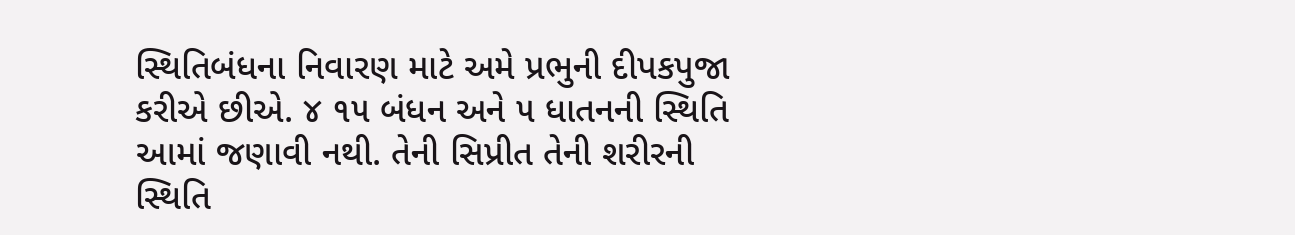સ્થિતિબંધના નિવારણ માટે અમે પ્રભુની દીપકપુજા કરીએ છીએ. ૪ ૧૫ બંધન અને ૫ ધાતનની સ્થિતિ આમાં જણાવી નથી. તેની સિપ્રીત તેની શરીરની સ્થિતિ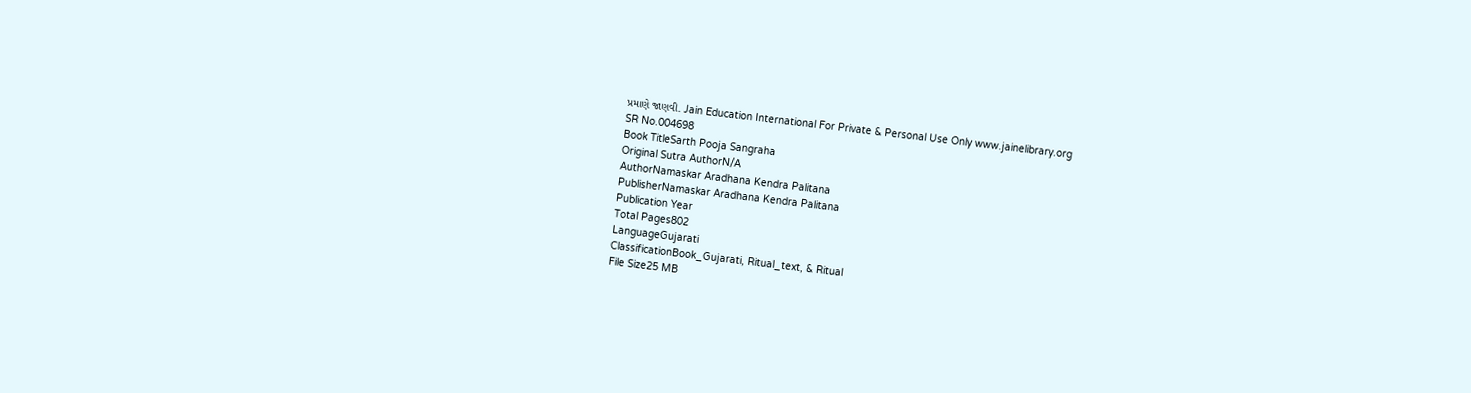પ્રમાણે જાણવી. Jain Education International For Private & Personal Use Only www.jainelibrary.org
SR No.004698
Book TitleSarth Pooja Sangraha
Original Sutra AuthorN/A
AuthorNamaskar Aradhana Kendra Palitana
PublisherNamaskar Aradhana Kendra Palitana
Publication Year
Total Pages802
LanguageGujarati
ClassificationBook_Gujarati, Ritual_text, & Ritual
File Size25 MB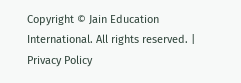Copyright © Jain Education International. All rights reserved. | Privacy Policy